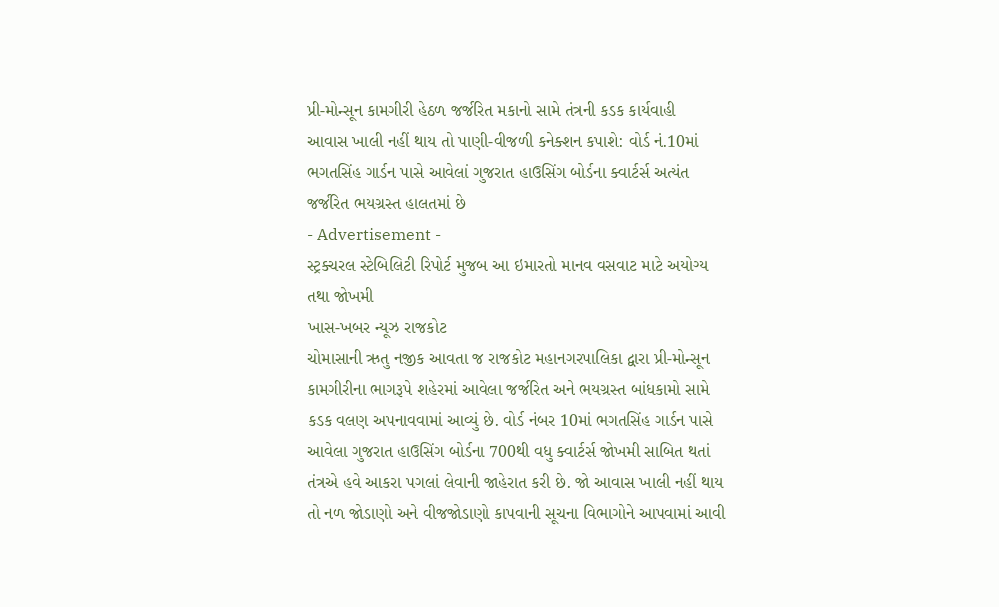પ્રી-મોન્સૂન કામગીરી હેઠળ જર્જરિત મકાનો સામે તંત્રની કડક કાર્યવાહી
આવાસ ખાલી નહીં થાય તો પાણી-વીજળી કનેક્શન કપાશે: વોર્ડ નં.10માં ભગતસિંહ ગાર્ડન પાસે આવેલાં ગુજરાત હાઉસિંગ બોર્ડના ક્વાર્ટર્સ અત્યંત જર્જરિત ભયગ્રસ્ત હાલતમાં છે
- Advertisement -
સ્ટ્રક્ચરલ સ્ટેબિલિટી રિપોર્ટ મુજબ આ ઇમારતો માનવ વસવાટ માટે અયોગ્ય તથા જોખમી
ખાસ-ખબર ન્યૂઝ રાજકોટ
ચોમાસાની ઋતુ નજીક આવતા જ રાજકોટ મહાનગરપાલિકા દ્વારા પ્રી-મોન્સૂન કામગીરીના ભાગરૂપે શહેરમાં આવેલા જર્જરિત અને ભયગ્રસ્ત બાંધકામો સામે કડક વલણ અપનાવવામાં આવ્યું છે. વોર્ડ નંબર 10માં ભગતસિંહ ગાર્ડન પાસે આવેલા ગુજરાત હાઉસિંગ બોર્ડના 700થી વધુ ક્વાર્ટર્સ જોખમી સાબિત થતાં તંત્રએ હવે આકરા પગલાં લેવાની જાહેરાત કરી છે. જો આવાસ ખાલી નહીં થાય તો નળ જોડાણો અને વીજજોડાણો કાપવાની સૂચના વિભાગોને આપવામાં આવી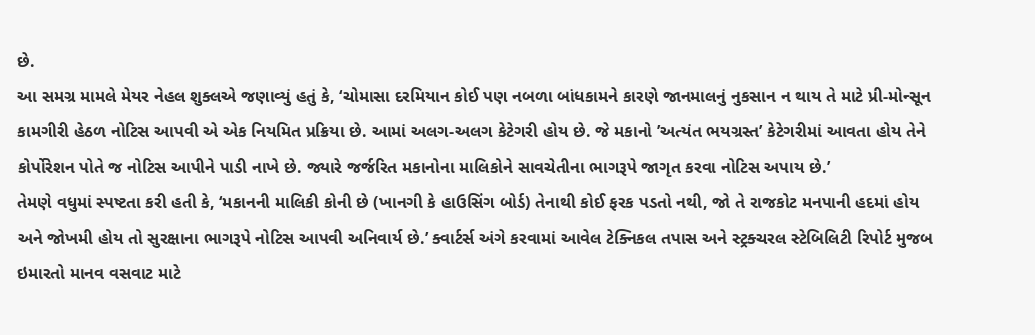છે.
આ સમગ્ર મામલે મેયર નેહલ શુક્લએ જણાવ્યું હતું કે, ‘ચોમાસા દરમિયાન કોઈ પણ નબળા બાંધકામને કારણે જાનમાલનું નુકસાન ન થાય તે માટે પ્રી-મોન્સૂન કામગીરી હેઠળ નોટિસ આપવી એ એક નિયમિત પ્રક્રિયા છે. આમાં અલગ-અલગ કેટેગરી હોય છે. જે મકાનો ’અત્યંત ભયગ્રસ્ત’ કેટેગરીમાં આવતા હોય તેને કોર્પોરેશન પોતે જ નોટિસ આપીને પાડી નાખે છે. જ્યારે જર્જરિત મકાનોના માલિકોને સાવચેતીના ભાગરૂપે જાગૃત કરવા નોટિસ અપાય છે.’
તેમણે વધુમાં સ્પષ્ટતા કરી હતી કે, ‘મકાનની માલિકી કોની છે (ખાનગી કે હાઉસિંગ બોર્ડ) તેનાથી કોઈ ફરક પડતો નથી, જો તે રાજકોટ મનપાની હદમાં હોય અને જોખમી હોય તો સુરક્ષાના ભાગરૂપે નોટિસ આપવી અનિવાર્ય છે.’ ક્વાર્ટર્સ અંગે કરવામાં આવેલ ટેક્નિકલ તપાસ અને સ્ટ્રક્ચરલ સ્ટેબિલિટી રિપોર્ટ મુજબ ઇમારતો માનવ વસવાટ માટે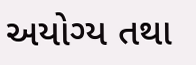અયોગ્ય તથા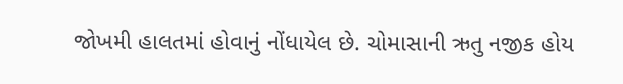જોખમી હાલતમાં હોવાનું નોંધાયેલ છે. ચોમાસાની ઋતુ નજીક હોય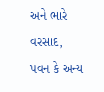અને ભારે વરસાદ, પવન કે અન્ય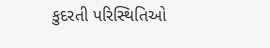કુદરતી પરિસ્થિતિઓ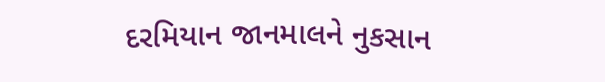દરમિયાન જાનમાલને નુકસાન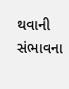થવાની સંભાવના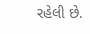રહેલી છે.